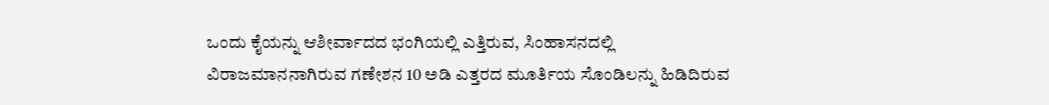ಒಂದು ಕೈಯನ್ನು ಆಶೀರ್ವಾದದ ಭಂಗಿಯಲ್ಲಿ ಎತ್ತಿರುವ, ಸಿಂಹಾಸನದಲ್ಲಿ ವಿರಾಜಮಾನನಾಗಿರುವ ಗಣೇಶನ 10 ಅಡಿ ಎತ್ತರದ ಮೂರ್ತಿಯ ಸೊಂಡಿಲನ್ನು ಹಿಡಿದಿರುವ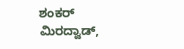ಶಂಕರ್ ಮಿರದ್ವಾಡ್,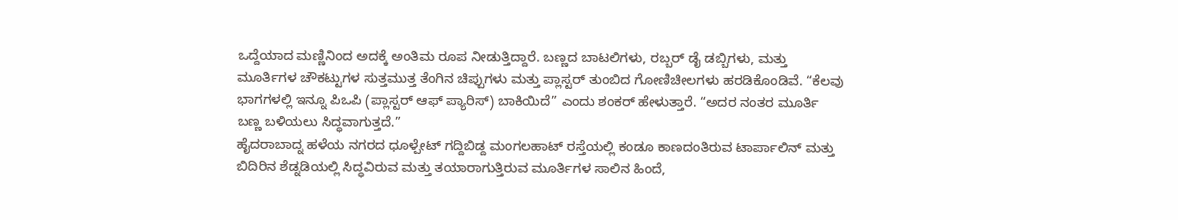ಒದ್ದೆಯಾದ ಮಣ್ಣಿನಿಂದ ಅದಕ್ಕೆ ಅಂತಿಮ ರೂಪ ನೀಡುತ್ತಿದ್ದಾರೆ. ಬಣ್ಣದ ಬಾಟಲಿಗಳು, ರಬ್ಬರ್ ಡೈ ಡಬ್ಬಿಗಳು, ಮತ್ತು ಮೂರ್ತಿಗಳ ಚೌಕಟ್ಟುಗಳ ಸುತ್ತಮುತ್ತ ತೆಂಗಿನ ಚಿಪ್ಪುಗಳು ಮತ್ತು ಪ್ಲಾಸ್ಟರ್ ತುಂಬಿದ ಗೋಣಿಚೀಲಗಳು ಹರಡಿಕೊಂಡಿವೆ. “ಕೆಲವು ಭಾಗಗಳಲ್ಲಿ ಇನ್ನೂ ಪಿಒಪಿ (ಪ್ಲಾಸ್ಟರ್ ಆಫ್ ಪ್ಯಾರಿಸ್) ಬಾಕಿಯಿದೆ” ಎಂದು ಶಂಕರ್ ಹೇಳುತ್ತಾರೆ. “ಅದರ ನಂತರ ಮೂರ್ತಿ ಬಣ್ಣ ಬಳಿಯಲು ಸಿದ್ಧವಾಗುತ್ತದೆ.”
ಹೈದರಾಬಾದ್ನ ಹಳೆಯ ನಗರದ ಧೂಳ್ಪೇಟ್ ಗದ್ದಿಬಿಡ್ದ ಮಂಗಲಹಾಟ್ ರಸ್ತೆಯಲ್ಲಿ ಕಂಡೂ ಕಾಣದಂತಿರುವ ಟಾರ್ಪಾಲಿನ್ ಮತ್ತು ಬಿದಿರಿನ ಶೆಡ್ನಡಿಯಲ್ಲಿ ಸಿದ್ಧವಿರುವ ಮತ್ತು ತಯಾರಾಗುತ್ತಿರುವ ಮೂರ್ತಿಗಳ ಸಾಲಿನ ಹಿಂದೆ,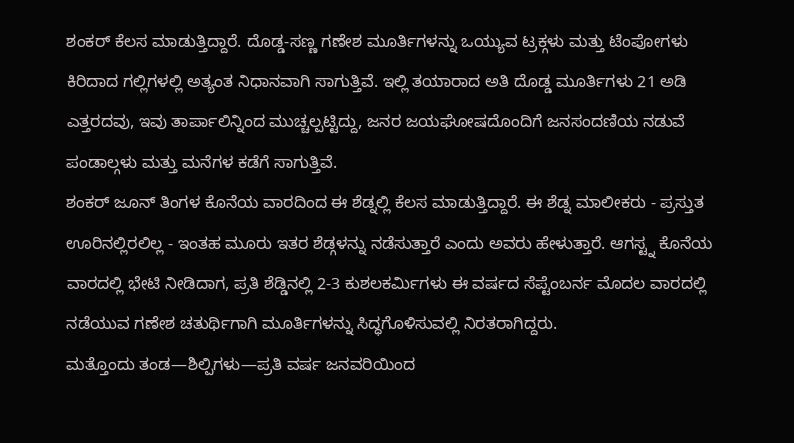ಶಂಕರ್ ಕೆಲಸ ಮಾಡುತ್ತಿದ್ದಾರೆ. ದೊಡ್ಡ-ಸಣ್ಣ ಗಣೇಶ ಮೂರ್ತಿಗಳನ್ನು ಒಯ್ಯುವ ಟ್ರಕ್ಗಳು ಮತ್ತು ಟೆಂಪೋಗಳು ಕಿರಿದಾದ ಗಲ್ಲಿಗಳಲ್ಲಿ ಅತ್ಯಂತ ನಿಧಾನವಾಗಿ ಸಾಗುತ್ತಿವೆ. ಇಲ್ಲಿ ತಯಾರಾದ ಅತಿ ದೊಡ್ಡ ಮೂರ್ತಿಗಳು 21 ಅಡಿ ಎತ್ತರದವು, ಇವು ತಾರ್ಪಾಲಿನ್ನಿಂದ ಮುಚ್ಚಲ್ಪಟ್ಟಿದ್ದು, ಜನರ ಜಯಘೋಷದೊಂದಿಗೆ ಜನಸಂದಣಿಯ ನಡುವೆ ಪಂಡಾಲ್ಗಳು ಮತ್ತು ಮನೆಗಳ ಕಡೆಗೆ ಸಾಗುತ್ತಿವೆ.
ಶಂಕರ್ ಜೂನ್ ತಿಂಗಳ ಕೊನೆಯ ವಾರದಿಂದ ಈ ಶೆಡ್ನಲ್ಲಿ ಕೆಲಸ ಮಾಡುತ್ತಿದ್ದಾರೆ. ಈ ಶೆಡ್ನ ಮಾಲೀಕರು - ಪ್ರಸ್ತುತ ಊರಿನಲ್ಲಿರಲಿಲ್ಲ - ಇಂತಹ ಮೂರು ಇತರ ಶೆಡ್ಗಳನ್ನು ನಡೆಸುತ್ತಾರೆ ಎಂದು ಅವರು ಹೇಳುತ್ತಾರೆ. ಆಗಸ್ಟ್ನ ಕೊನೆಯ ವಾರದಲ್ಲಿ ಭೇಟಿ ನೀಡಿದಾಗ, ಪ್ರತಿ ಶೆಡ್ಡಿನಲ್ಲಿ 2-3 ಕುಶಲಕರ್ಮಿಗಳು ಈ ವರ್ಷದ ಸೆಪ್ಟೆಂಬರ್ನ ಮೊದಲ ವಾರದಲ್ಲಿ ನಡೆಯುವ ಗಣೇಶ ಚತುರ್ಥಿಗಾಗಿ ಮೂರ್ತಿಗಳನ್ನು ಸಿದ್ಧಗೊಳಿಸುವಲ್ಲಿ ನಿರತರಾಗಿದ್ದರು.
ಮತ್ತೊಂದು ತಂಡ—ಶಿಲ್ಪಿಗಳು—ಪ್ರತಿ ವರ್ಷ ಜನವರಿಯಿಂದ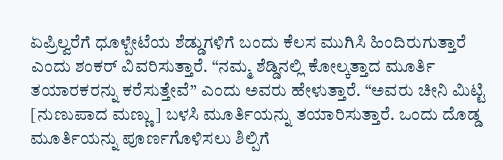ಏಪ್ರಿಲ್ವರೆಗೆ ಧೂಳ್ಪೇಟೆಯ ಶೆಡ್ಡುಗಳಿಗೆ ಬಂದು ಕೆಲಸ ಮುಗಿಸಿ ಹಿಂದಿರುಗುತ್ತಾರೆ ಎಂದು ಶಂಕರ್ ವಿವರಿಸುತ್ತಾರೆ. “ನಮ್ಮ ಶೆಡ್ಡಿನಲ್ಲಿ ಕೋಲ್ಕತ್ತಾದ ಮೂರ್ತಿ ತಯಾರಕರನ್ನು ಕರೆಸುತ್ತೇವೆ” ಎಂದು ಅವರು ಹೇಳುತ್ತಾರೆ. “ಅವರು ಚೀನಿ ಮಿಟ್ಟಿ [ನುಣುಪಾದ ಮಣ್ಣು] ಬಳಸಿ ಮೂರ್ತಿಯನ್ನು ತಯಾರಿಸುತ್ತಾರೆ. ಒಂದು ದೊಡ್ಡ ಮೂರ್ತಿಯನ್ನು ಪೂರ್ಣಗೊಳಿಸಲು ಶಿಲ್ಪಿಗೆ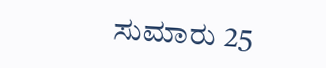ಸುಮಾರು 25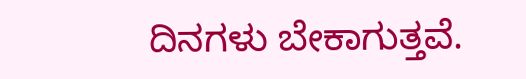ದಿನಗಳು ಬೇಕಾಗುತ್ತವೆ.